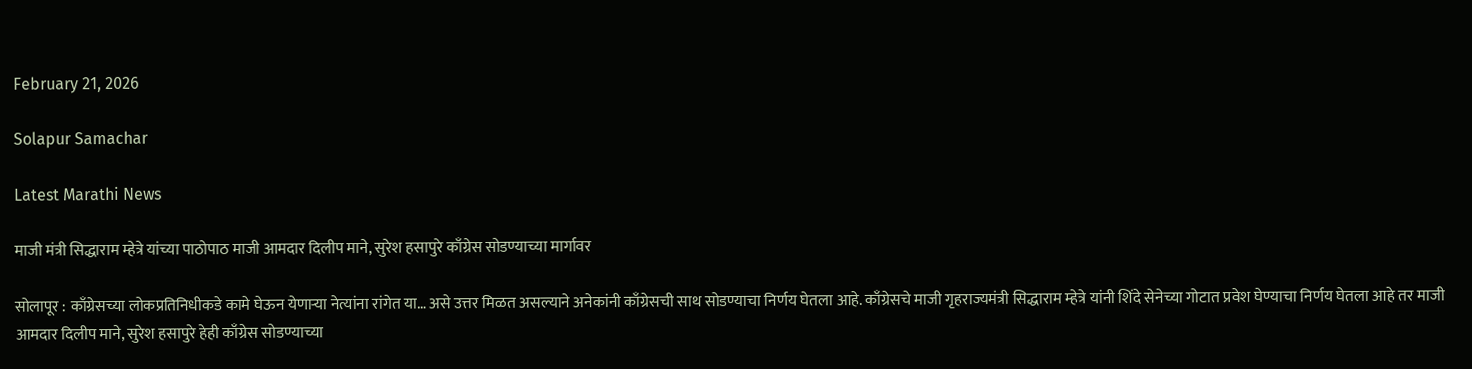February 21, 2026

Solapur Samachar

Latest Marathi News

माजी मंत्री सिद्धाराम म्हेत्रे यांच्या पाठोपाठ माजी आमदार दिलीप माने, सुरेश हसापुरे काँग्रेस सोडण्याच्या मार्गावर

सोलापूर : काँग्रेसच्या लोकप्रतिनिधीकडे कामे घेऊन येणाऱ्या नेत्यांना रांगेत या… असे उत्तर मिळत असल्याने अनेकांनी काँग्रेसची साथ सोडण्याचा निर्णय घेतला आहे. काँग्रेसचे माजी गृहराज्यमंत्री सिद्धाराम म्हेत्रे यांनी शिंदे सेनेच्या गोटात प्रवेश घेण्याचा निर्णय घेतला आहे तर माजी आमदार दिलीप माने, सुरेश हसापुरे हेही काँग्रेस सोडण्याच्या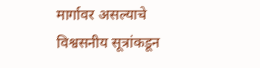मार्गावर असल्याचे विश्वसनीय सूत्रांकडून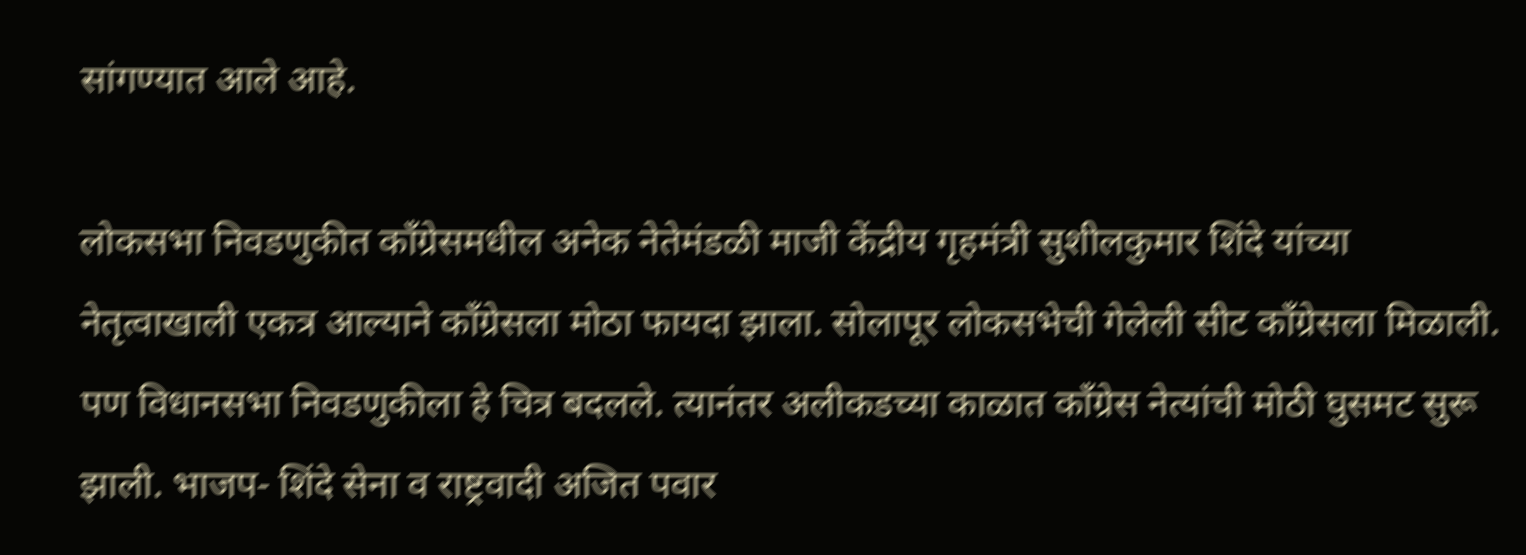सांगण्यात आले आहे.

लोकसभा निवडणुकीत काँग्रेसमधील अनेक नेतेमंडळी माजी केंद्रीय गृहमंत्री सुशीलकुमार शिंदे यांच्या नेतृत्वाखाली एकत्र आल्याने काँग्रेसला मोठा फायदा झाला. सोलापूर लोकसभेची गेलेली सीट काँग्रेसला मिळाली. पण विधानसभा निवडणुकीला हे चित्र बदलले. त्यानंतर अलीकडच्या काळात काँग्रेस नेत्यांची मोठी घुसमट सुरू झाली. भाजप- शिंदे सेना व राष्ट्रवादी अजित पवार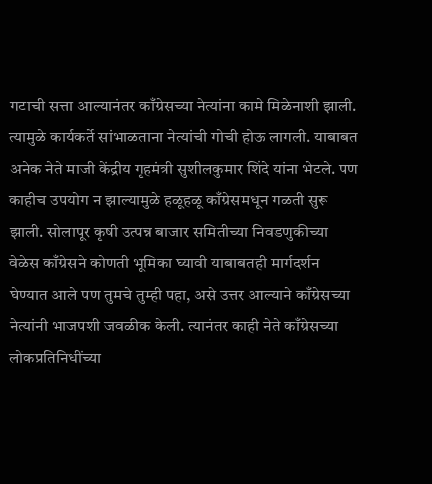गटाची सत्ता आल्यानंतर काँग्रेसच्या नेत्यांना कामे मिळेनाशी झाली. त्यामुळे कार्यकर्ते सांभाळताना नेत्यांची गोची होऊ लागली. याबाबत अनेक नेते माजी केंद्रीय गृहमंत्री सुशीलकुमार शिंदे यांना भेटले. पण काहीच उपयोग न झाल्यामुळे हळूहळू काँग्रेसमधून गळती सुरू झाली. सोलापूर कृषी उत्पन्न बाजार समितीच्या निवडणुकीच्या वेळेस काँग्रेसने कोणती भूमिका घ्यावी याबाबतही मार्गदर्शन घेण्यात आले पण तुमचे तुम्ही पहा, असे उत्तर आल्याने काँग्रेसच्या नेत्यांनी भाजपशी जवळीक केली. त्यानंतर काही नेते काँग्रेसच्या लोकप्रतिनिधींच्या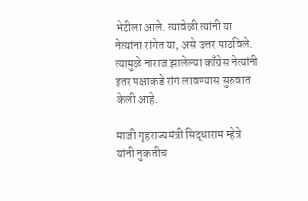भेटीला आले. त्यावेळी त्यांनी या नेत्यांना रांगेत या, असे उत्तर पाठविले. त्यामुळे नाराज झालेल्या काँग्रेस नेत्यांनी इतर पक्षाकडे रांग लावण्यास सुरुवात केली आहे.

माजी गृहराज्यमंत्री सिद्धाराम म्हेत्रे यांनी नुकतीच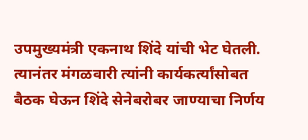उपमुख्यमंत्री एकनाथ शिंदे यांची भेट घेतली. त्यानंतर मंगळवारी त्यांनी कार्यकर्त्यांसोबत बैठक घेऊन शिंदे सेनेबरोबर जाण्याचा निर्णय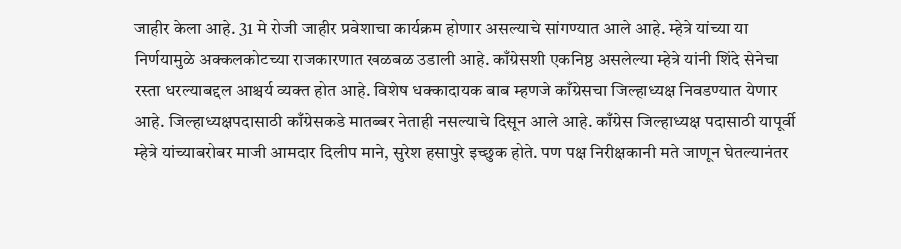जाहीर केला आहे. 31 मे रोजी जाहीर प्रवेशाचा कार्यक्रम होणार असल्याचे सांगण्यात आले आहे. म्हेत्रे यांच्या या निर्णयामुळे अक्कलकोटच्या राजकारणात खळबळ उडाली आहे. काँग्रेसशी एकनिष्ठ असलेल्या म्हेत्रे यांनी शिंदे सेनेचा रस्ता धरल्याबद्दल आश्चर्य व्यक्त होत आहे. विशेष धक्कादायक बाब म्हणजे काँग्रेसचा जिल्हाध्यक्ष निवडण्यात येणार आहे. जिल्हाध्यक्षपदासाठी काँग्रेसकडे मातब्बर नेताही नसल्याचे दिसून आले आहे. काँग्रेस जिल्हाध्यक्ष पदासाठी यापूर्वी म्हेत्रे यांच्याबरोबर माजी आमदार दिलीप माने, सुरेश हसापुरे इच्छुक होते. पण पक्ष निरीक्षकानी मते जाणून घेतल्यानंतर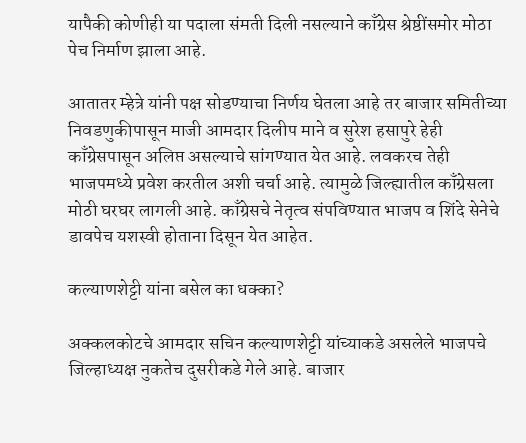यापैकी कोणीही या पदाला संमती दिली नसल्याने काँग्रेस श्रेष्ठींसमोर मोठा पेच निर्माण झाला आहे.

आतातर म्हेत्रे यांनी पक्ष सोडण्याचा निर्णय घेतला आहे तर बाजार समितीच्या निवडणुकीपासून माजी आमदार दिलीप माने व सुरेश हसापुरे हेही काँग्रेसपासून अलिप्त असल्याचे सांगण्यात येत आहे. लवकरच तेही भाजपमध्ये प्रवेश करतील अशी चर्चा आहे. त्यामुळे जिल्ह्यातील काँग्रेसला मोठी घरघर लागली आहे. काँग्रेसचे नेतृत्व संपविण्यात भाजप व शिंदे सेनेचे डावपेच यशस्वी होताना दिसून येत आहेत.

कल्याणशेट्टी यांना बसेल का धक्का?

अक्कलकोटचे आमदार सचिन कल्याणशेट्टी यांच्याकडे असलेले भाजपचे जिल्हाध्यक्ष नुकतेच दुसरीकडे गेले आहे. बाजार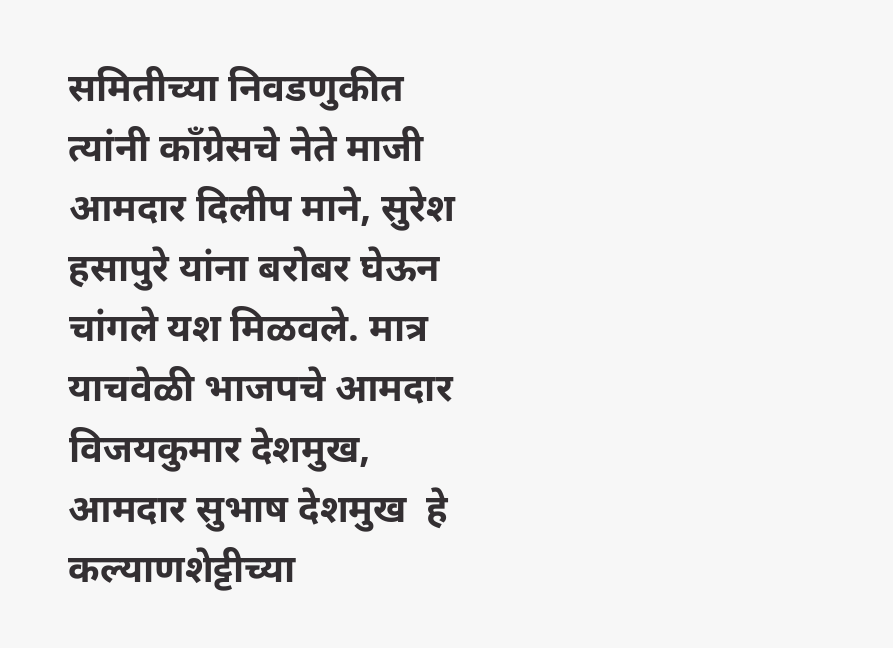समितीच्या निवडणुकीत त्यांनी काँग्रेसचे नेते माजी आमदार दिलीप माने, सुरेश हसापुरे यांना बरोबर घेऊन चांगले यश मिळवले. मात्र याचवेळी भाजपचे आमदार विजयकुमार देशमुख, आमदार सुभाष देशमुख  हे कल्याणशेट्टीच्या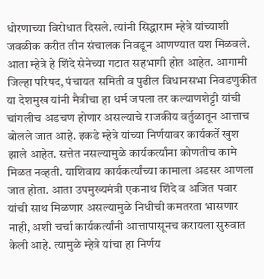धोरणाच्या विरोधात दिसले. त्यांनी सिद्धाराम म्हेत्रे यांच्याशी जवळीक करीत तीन संचालक निवडून आणण्यात यश मिळवले. आता म्हेत्रे हे शिंदे सेनेच्या गटात सहभागी होत आहेत. आगामी जिल्हा परिषद, पंचायत समिती व पुढील विधानसभा निवडणुकीत या देशमुख यांनी मैत्रीचा हा धर्म जपला तर कल्याणशेट्टी यांची चांगलीच अडचण होणार असल्याचे राजकीय वर्तुळातून आत्ताच बोलले जात आहे. इकडे म्हेत्रे यांच्या निर्णयावर कार्यकर्ते खुश झाले आहेत. सत्तेत नसल्यामुळे कार्यकर्त्यांना कोणतीच कामे मिळत नव्हती. याशिवाय कार्यकर्त्यांच्या कामाला अडसर आणला जात होता. आता उपमुख्यमंत्री एकनाथ शिंदे व अजित पवार यांची साथ मिळणार असल्यामुळे निधीची कमतरता भासणार नाही, अशी चर्चा कार्यकर्त्यांनी आत्तापासूनच करायला सुरुवात केली आहे. त्यामुळे म्हेत्रे यांचा हा निर्णय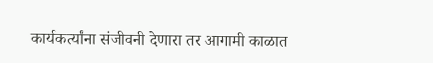कार्यकर्त्यांना संजीवनी देणारा तर आगामी काळात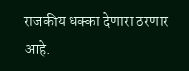राजकीय धक्का देणारा ठरणार आहे.